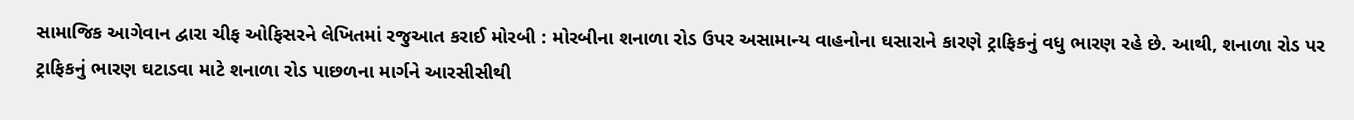સામાજિક આગેવાન દ્વારા ચીફ ઓફિસરને લેખિતમાં રજુઆત કરાઈ મોરબી : મોરબીના શનાળા રોડ ઉપર અસામાન્ય વાહનોના ઘસારાને કારણે ટ્રાફિકનું વધુ ભારણ રહે છે. આથી, શનાળા રોડ પર ટ્રાફિકનું ભારણ ઘટાડવા માટે શનાળા રોડ પાછળના માર્ગને આરસીસીથી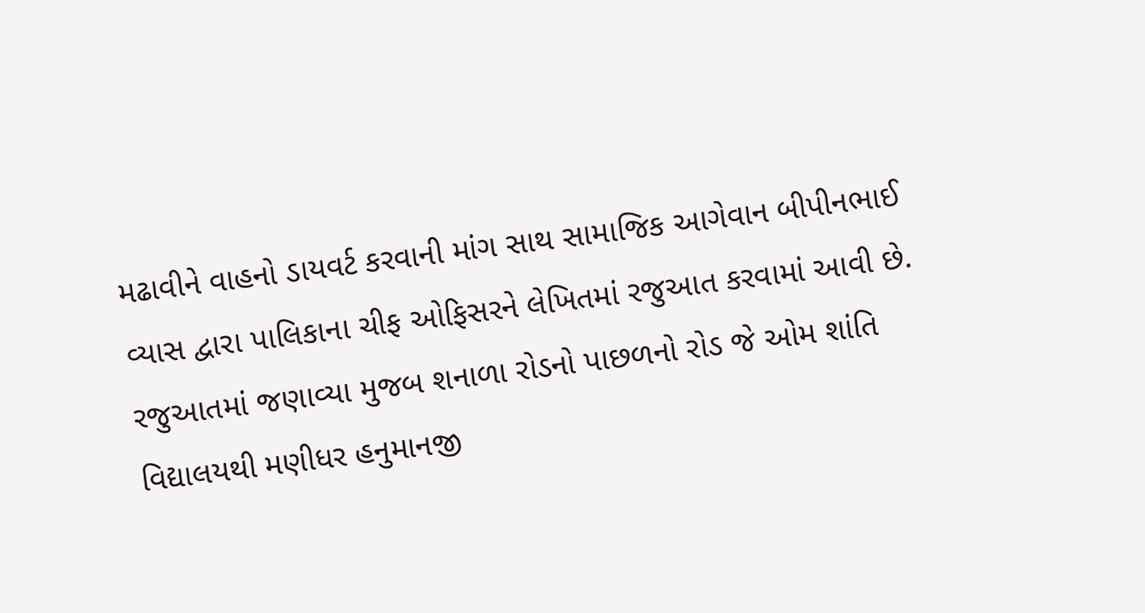મઢાવીને વાહનો ડાયવર્ટ કરવાની માંગ સાથ સામાજિક આગેવાન બીપીનભાઈ વ્યાસ દ્વારા પાલિકાના ચીફ ઓફિસરને લેખિતમાં રજુઆત કરવામાં આવી છે. રજુઆતમાં જણાવ્યા મુજબ શનાળા રોડનો પાછળનો રોડ જે ઓમ શાંતિ વિદ્યાલયથી મણીધર હનુમાનજી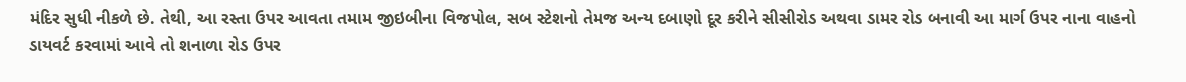મંદિર સુધી નીકળે છે. તેથી, આ રસ્તા ઉપર આવતા તમામ જીઇબીના વિજપોલ, સબ સ્ટેશનો તેમજ અન્ય દબાણો દૂર કરીને સીસીરોડ અથવા ડામર રોડ બનાવી આ માર્ગ ઉપર નાના વાહનો ડાયવર્ટ કરવામાં આવે તો શનાળા રોડ ઉપર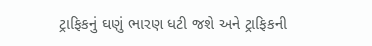ટ્રાફિકનું ઘણું ભારણ ધટી જશે અને ટ્રાફિકની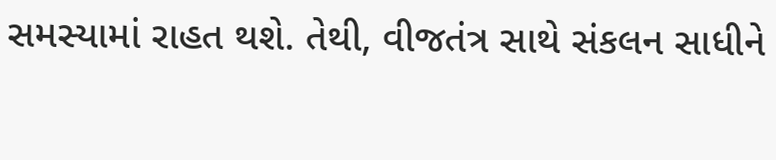સમસ્યામાં રાહત થશે. તેથી, વીજતંત્ર સાથે સંકલન સાધીને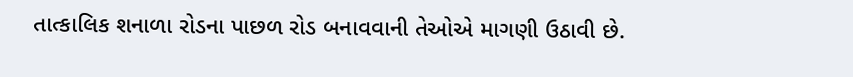તાત્કાલિક શનાળા રોડના પાછળ રોડ બનાવવાની તેઓએ માગણી ઉઠાવી છે.